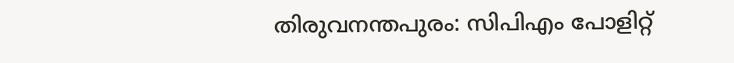തിരുവനന്തപുരം: സിപിഎം പോളിറ്റ്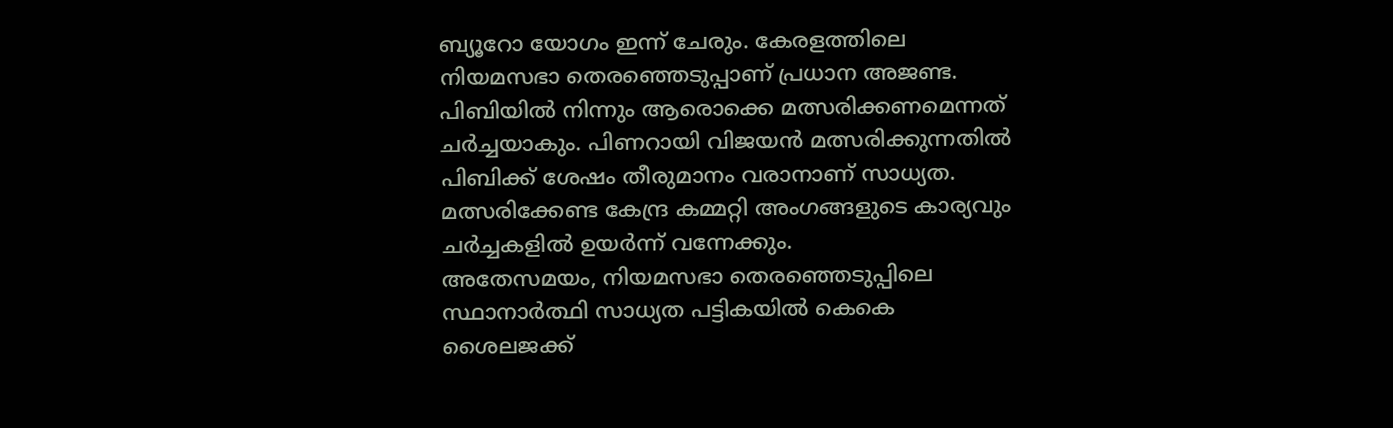ബ്യൂറോ യോഗം ഇന്ന് ചേരും. കേരളത്തിലെ നിയമസഭാ തെരഞ്ഞെടുപ്പാണ് പ്രധാന അജണ്ട. പിബിയിൽ നിന്നും ആരൊക്കെ മത്സരിക്കണമെന്നത് ചർച്ചയാകും. പിണറായി വിജയൻ മത്സരിക്കുന്നതിൽ പിബിക്ക് ശേഷം തീരുമാനം വരാനാണ് സാധ്യത. മത്സരിക്കേണ്ട കേന്ദ്ര കമ്മറ്റി അംഗങ്ങളുടെ കാര്യവും ചർച്ചകളിൽ ഉയർന്ന് വന്നേക്കും.
അതേസമയം, നിയമസഭാ തെരഞ്ഞെടുപ്പിലെ സ്ഥാനാർത്ഥി സാധ്യത പട്ടികയിൽ കെകെ ശൈലജക്ക്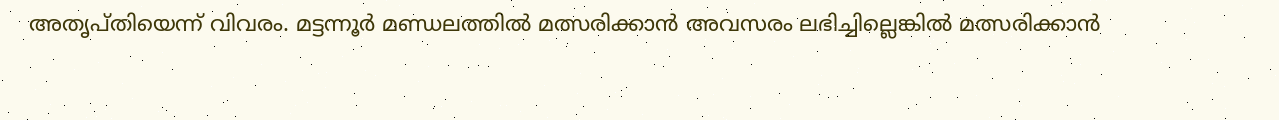അതൃപ്തിയെന്ന് വിവരം. മട്ടന്നൂർ മണ്ഡലത്തിൽ മത്സരിക്കാൻ അവസരം ലഭിച്ചില്ലെങ്കിൽ മത്സരിക്കാൻ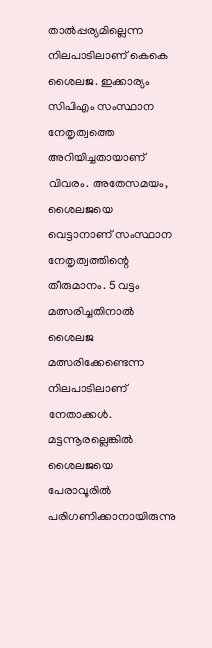താൽപ്പര്യമില്ലെന്ന നിലപാടിലാണ് കെകെ ശൈലജ. ഇക്കാര്യം സിപിഎം സംസ്ഥാന നേതൃത്വത്തെ അറിയിച്ചതായാണ് വിവരം. അതേസമയം, ശൈലജയെ വെട്ടാനാണ് സംസ്ഥാന നേതൃത്വത്തിന്റെ തീരുമാനം. 5 വട്ടം മത്സരിച്ചതിനാൽ ശൈലജ മത്സരിക്കേണ്ടെന്ന നിലപാടിലാണ് നേതാക്കൾ. മട്ടന്നൂരല്ലെങ്കിൽ ശൈലജയെ പേരാവൂരിൽ പരിഗണിക്കാനായിരുന്നു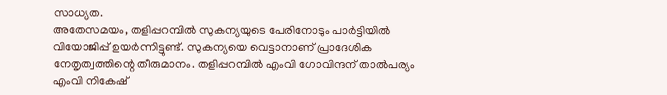സാധ്യത.
അതേസമയം, തളിപ്പറമ്പിൽ സുകന്യയുടെ പേരിനോടും പാർട്ടിയിൽ വിയോജിപ്പ് ഉയർന്നിട്ടുണ്ട്. സുകന്യയെ വെട്ടാനാണ് പ്രാദേശിക നേതൃത്വത്തിന്റെ തീരുമാനം. തളിപ്പറമ്പിൽ എംവി ഗോവിന്ദന് താൽപര്യം എംവി നികേഷ്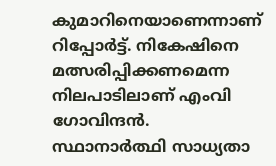കുമാറിനെയാണെന്നാണ് റിപ്പോർട്ട്. നികേഷിനെ മത്സരിപ്പിക്കണമെന്ന നിലപാടിലാണ് എംവി ഗോവിന്ദൻ. സ്ഥാനാർത്ഥി സാധ്യതാ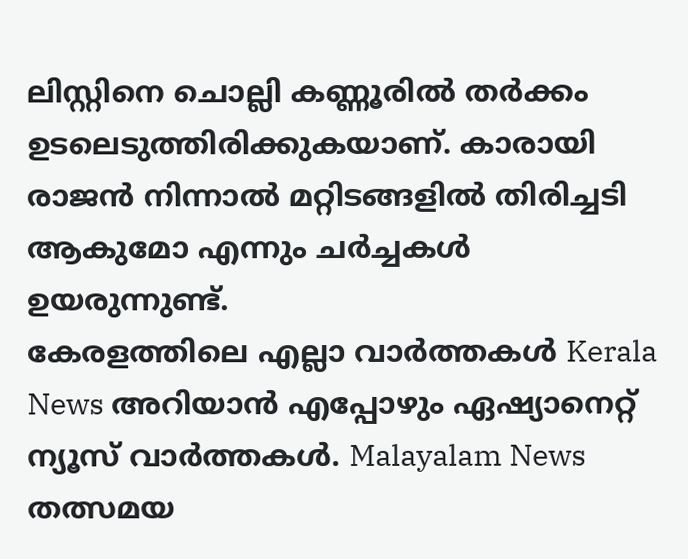ലിസ്റ്റിനെ ചൊല്ലി കണ്ണൂരിൽ തർക്കം ഉടലെടുത്തിരിക്കുകയാണ്. കാരായി രാജൻ നിന്നാൽ മറ്റിടങ്ങളിൽ തിരിച്ചടി ആകുമോ എന്നും ചർച്ചകൾ ഉയരുന്നുണ്ട്.
കേരളത്തിലെ എല്ലാ വാർത്തകൾ Kerala News അറിയാൻ എപ്പോഴും ഏഷ്യാനെറ്റ് ന്യൂസ് വാർത്തകൾ. Malayalam News തത്സമയ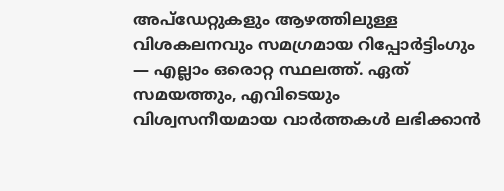അപ്ഡേറ്റുകളും ആഴത്തിലുള്ള വിശകലനവും സമഗ്രമായ റിപ്പോർട്ടിംഗും — എല്ലാം ഒരൊറ്റ സ്ഥലത്ത്. ഏത് സമയത്തും, എവിടെയും വിശ്വസനീയമായ വാർത്തകൾ ലഭിക്കാൻ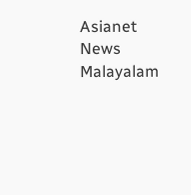Asianet News Malayalam